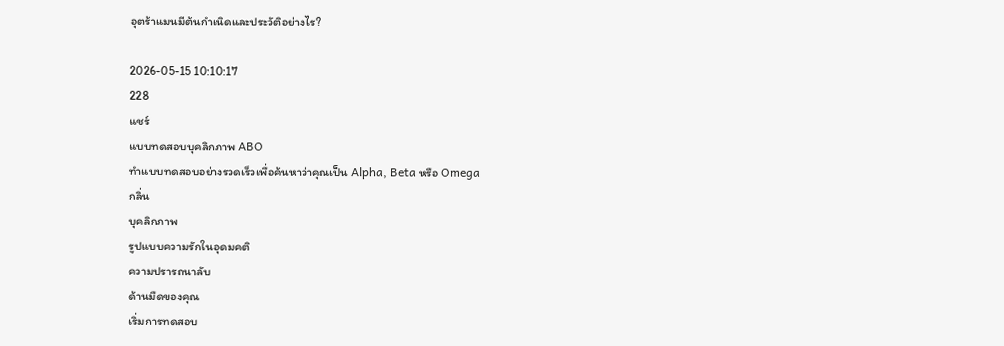อุตร้าแมนมีต้นกำเนิดและประวัติอย่างไร?

2026-05-15 10:10:17
228
แชร์
แบบทดสอบบุคลิกภาพ ABO
ทำแบบทดสอบอย่างรวดเร็วเพื่อค้นหาว่าคุณเป็น Alpha, Beta หรือ Omega
กลิ่น
บุคลิกภาพ
รูปแบบความรักในอุดมคติ
ความปรารถนาลับ
ด้านมืดของคุณ
เริ่มการทดสอบ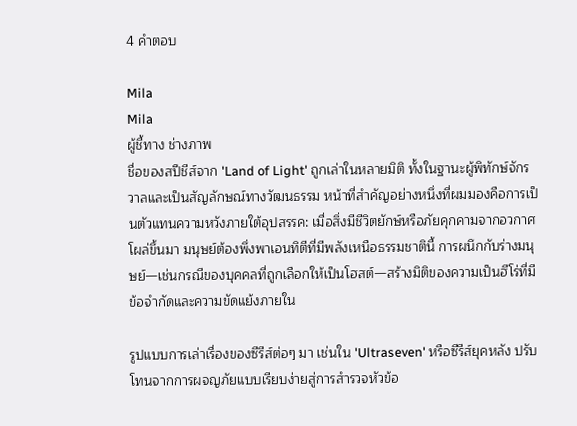4 คำตอบ

Mila
Mila
ผู้ชี้ทาง ช่างภาพ
ชื่อของสปีชีส์จาก 'Land of Light' ถูกเล่าในหลายมิติ ทั้งในฐานะผู้พิทักษ์จักรวาลและเป็นสัญลักษณ์ทางวัฒนธรรม หน้าที่สำคัญอย่างหนึ่งที่ผมมองคือการเป็นตัวแทนความหวังภายใต้อุปสรรค: เมื่อสิ่งมีชีวิตยักษ์หรือภัยคุกคามจากอวกาศโผล่ขึ้นมา มนุษย์ต้องพึ่งพาเอนทิตีที่มีพลังเหนือธรรมชาตินี้ การผนึกกับร่างมนุษย์—เช่นกรณีของบุคคลที่ถูกเลือกให้เป็นโฮสต์—สร้างมิติของความเป็นฮีโร่ที่มีข้อจำกัดและความขัดแย้งภายใน

รูปแบบการเล่าเรื่องของซีรีส์ต่อๆ มา เช่นใน 'Ultraseven' หรือซีรีส์ยุคหลัง ปรับโทนจากการผจญภัยแบบเรียบง่ายสู่การสำรวจหัวข้อ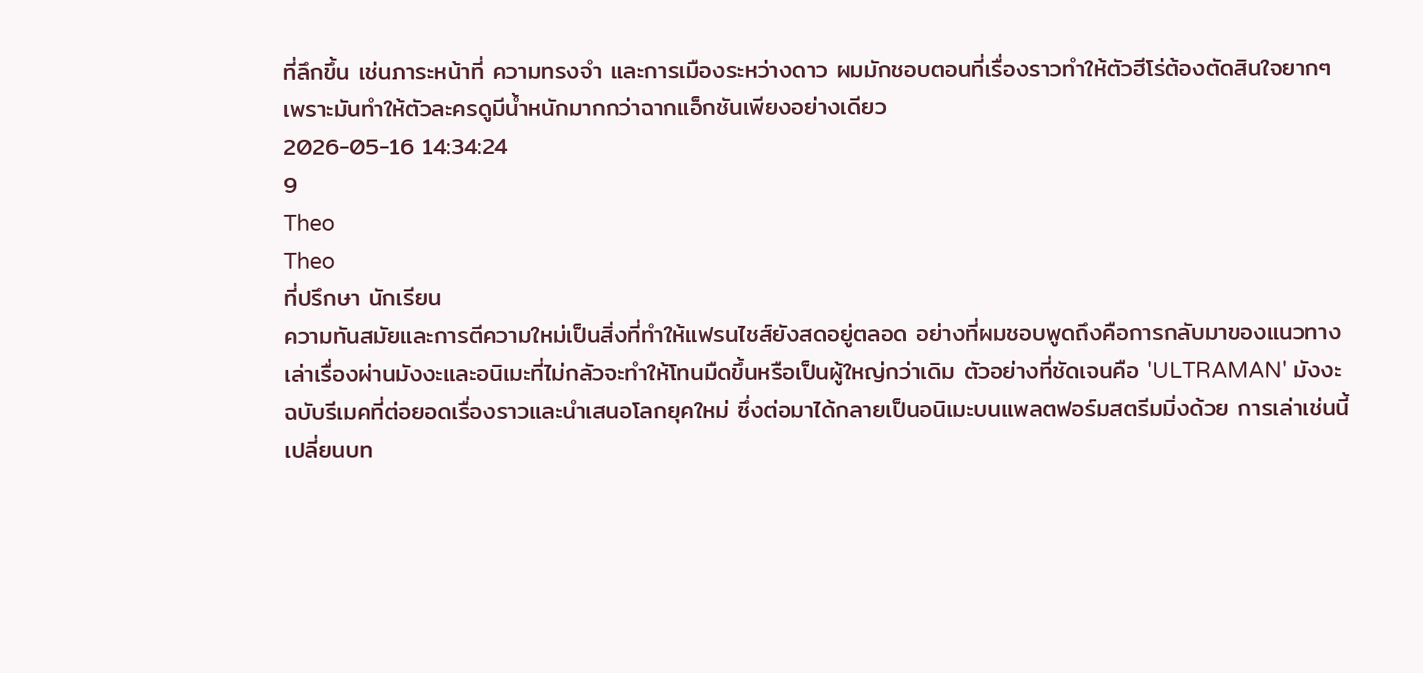ที่ลึกขึ้น เช่นภาระหน้าที่ ความทรงจำ และการเมืองระหว่างดาว ผมมักชอบตอนที่เรื่องราวทำให้ตัวฮีโร่ต้องตัดสินใจยากๆ เพราะมันทำให้ตัวละครดูมีน้ำหนักมากกว่าฉากแอ็กชันเพียงอย่างเดียว
2026-05-16 14:34:24
9
Theo
Theo
ที่ปรึกษา นักเรียน
ความทันสมัยและการตีความใหม่เป็นสิ่งที่ทำให้แฟรนไชส์ยังสดอยู่ตลอด อย่างที่ผมชอบพูดถึงคือการกลับมาของแนวทางเล่าเรื่องผ่านมังงะและอนิเมะที่ไม่กลัวจะทำให้โทนมืดขึ้นหรือเป็นผู้ใหญ่กว่าเดิม ตัวอย่างที่ชัดเจนคือ 'ULTRAMAN' มังงะฉบับรีเมคที่ต่อยอดเรื่องราวและนำเสนอโลกยุคใหม่ ซึ่งต่อมาได้กลายเป็นอนิเมะบนแพลตฟอร์มสตรีมมิ่งด้วย การเล่าเช่นนี้เปลี่ยนบท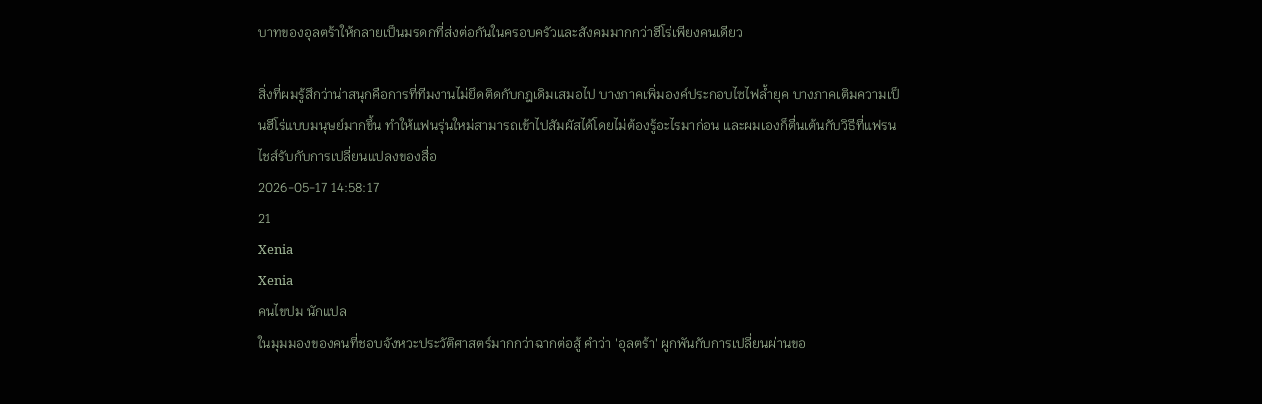บาทของอุลตร้าให้กลายเป็นมรดกที่ส่งต่อกันในครอบครัวและสังคมมากกว่าฮีโร่เพียงคนเดียว

สิ่งที่ผมรู้สึกว่าน่าสนุกคือการที่ทีมงานไม่ยึดติดกับกฎเดิมเสมอไป บางภาคเพิ่มองค์ประกอบไซไฟล้ำยุค บางภาคเติมความเป็นฮีโร่แบบมนุษย์มากขึ้น ทำให้แฟนรุ่นใหม่สามารถเข้าไปสัมผัสได้โดยไม่ต้องรู้อะไรมาก่อน และผมเองก็ตื่นเต้นกับวิธีที่แฟรนไชส์รับกับการเปลี่ยนแปลงของสื่อ
2026-05-17 14:58:17
21
Xenia
Xenia
คนไขปม นักแปล
ในมุมมองของคนที่ชอบจังหวะประวัติศาสตร์มากกว่าฉากต่อสู้ คำว่า 'อุลตร้า' ผูกพันกับการเปลี่ยนผ่านขอ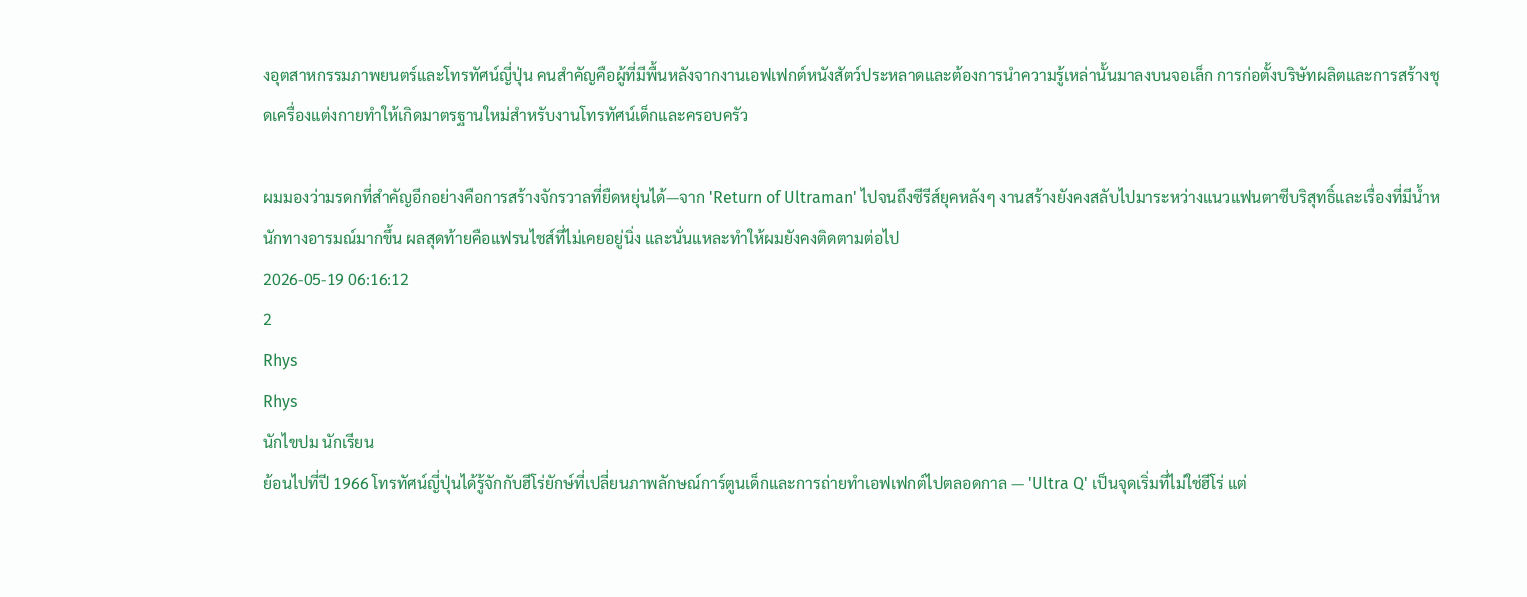งอุตสาหกรรมภาพยนตร์และโทรทัศน์ญี่ปุ่น คนสำคัญคือผู้ที่มีพื้นหลังจากงานเอฟเฟกต์หนังสัตว์ประหลาดและต้องการนำความรู้เหล่านั้นมาลงบนจอเล็ก การก่อตั้งบริษัทผลิตและการสร้างชุดเครื่องแต่งกายทำให้เกิดมาตรฐานใหม่สำหรับงานโทรทัศน์เด็กและครอบครัว

ผมมองว่ามรดกที่สำคัญอีกอย่างคือการสร้างจักรวาลที่ยืดหยุ่นได้—จาก 'Return of Ultraman' ไปจนถึงซีรีส์ยุคหลังๆ งานสร้างยังคงสลับไปมาระหว่างแนวแฟนตาซีบริสุทธิ์และเรื่องที่มีน้ำหนักทางอารมณ์มากขึ้น ผลสุดท้ายคือแฟรนไชส์ที่ไม่เคยอยู่นิ่ง และนั่นแหละทำให้ผมยังคงติดตามต่อไป
2026-05-19 06:16:12
2
Rhys
Rhys
นักไขปม นักเรียน
ย้อนไปที่ปี 1966 โทรทัศน์ญี่ปุ่นได้รู้จักกับฮีโร่ยักษ์ที่เปลี่ยนภาพลักษณ์การ์ตูนเด็กและการถ่ายทำเอฟเฟกต์ไปตลอดกาล — 'Ultra Q' เป็นจุดเริ่มที่ไม่ใช่ฮีโร่ แต่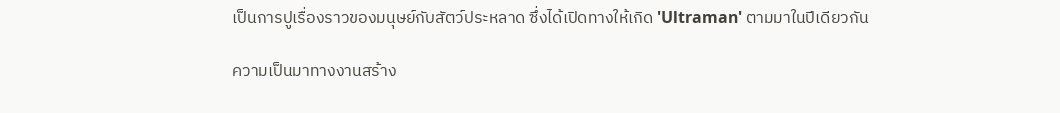เป็นการปูเรื่องราวของมนุษย์กับสัตว์ประหลาด ซึ่งได้เปิดทางให้เกิด 'Ultraman' ตามมาในปีเดียวกัน

ความเป็นมาทางงานสร้าง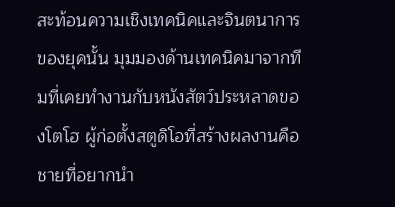สะท้อนความเชิงเทคนิคและจินตนาการของยุคนั้น มุมมองด้านเทคนิคมาจากทีมที่เคยทำงานกับหนังสัตว์ประหลาดของโตโฮ ผู้ก่อตั้งสตูดิโอที่สร้างผลงานคือชายที่อยากนำ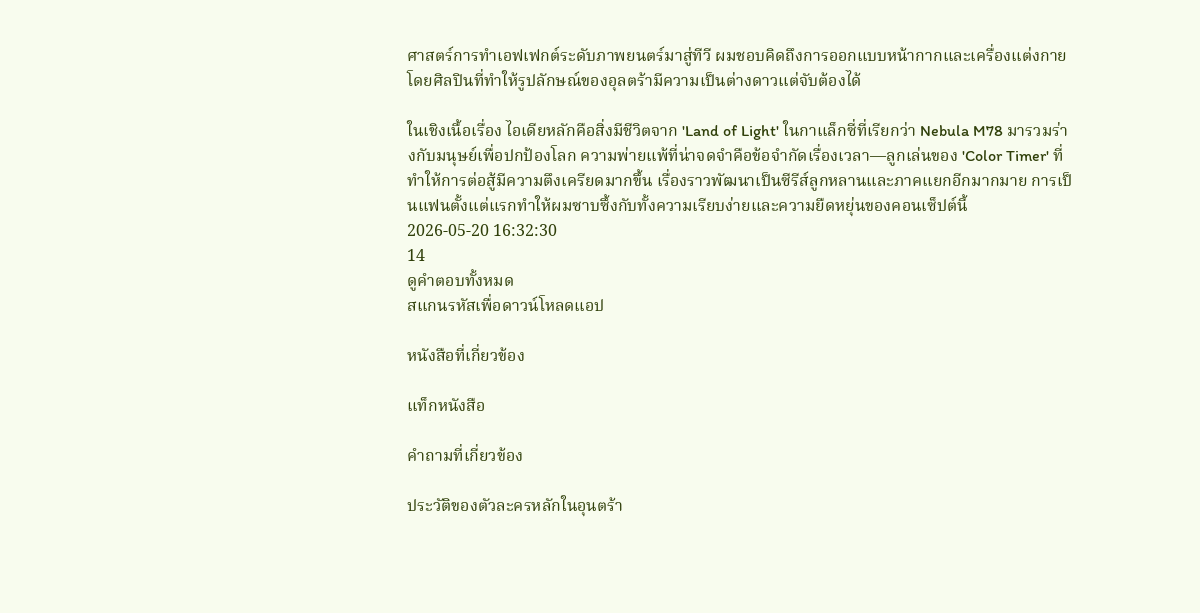ศาสตร์การทำเอฟเฟกต์ระดับภาพยนตร์มาสู่ทีวี ผมชอบคิดถึงการออกแบบหน้ากากและเครื่องแต่งกายโดยศิลปินที่ทำให้รูปลักษณ์ของอุลตร้ามีความเป็นต่างดาวแต่จับต้องได้

ในเชิงเนื้อเรื่อง ไอเดียหลักคือสิ่งมีชีวิตจาก 'Land of Light' ในกาแล็กซี่ที่เรียกว่า Nebula M78 มารวมร่างกับมนุษย์เพื่อปกป้องโลก ความพ่ายแพ้ที่น่าจดจำคือข้อจำกัดเรื่องเวลา—ลูกเล่นของ 'Color Timer' ที่ทำให้การต่อสู้มีความตึงเครียดมากขึ้น เรื่องราวพัฒนาเป็นซีรีส์ลูกหลานและภาคแยกอีกมากมาย การเป็นแฟนตั้งแต่แรกทำให้ผมซาบซึ้งกับทั้งความเรียบง่ายและความยืดหยุ่นของคอนเซ็ปต์นี้
2026-05-20 16:32:30
14
ดูคำตอบทั้งหมด
สแกนรหัสเพื่อดาวน์โหลดแอป

หนังสือที่เกี่ยวข้อง

แท็กหนังสือ

คำถามที่เกี่ยวข้อง

ประวัติของตัวละครหลักในอุนตร้า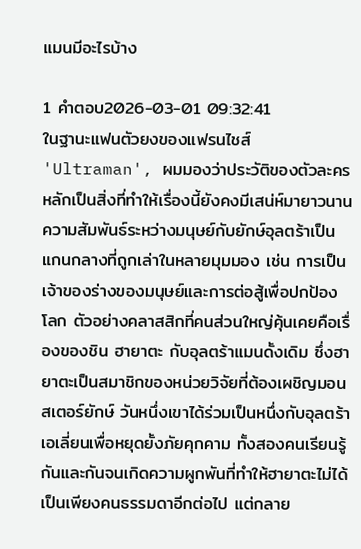แมนมีอะไรบ้าง

1 คำตอบ2026-03-01 09:32:41
ในฐานะแฟนตัวยงของแฟรนไชส์ 'Ultraman', ผมมองว่าประวัติของตัวละครหลักเป็นสิ่งที่ทำให้เรื่องนี้ยังคงมีเสน่ห์มายาวนาน ความสัมพันธ์ระหว่างมนุษย์กับยักษ์อุลตร้าเป็นแกนกลางที่ถูกเล่าในหลายมุมมอง เช่น การเป็นเจ้าของร่างของมนุษย์และการต่อสู้เพื่อปกป้องโลก ตัวอย่างคลาสสิกที่คนส่วนใหญ่คุ้นเคยคือเรื่องของชิน ฮายาตะ กับอุลตร้าแมนดั้งเดิม ซึ่งฮายาตะเป็นสมาชิกของหน่วยวิจัยที่ต้องเผชิญมอนสเตอร์ยักษ์ วันหนึ่งเขาได้ร่วมเป็นหนึ่งกับอุลตร้าเอเลี่ยนเพื่อหยุดยั้งภัยคุกคาม ทั้งสองคนเรียนรู้กันและกันจนเกิดความผูกพันที่ทำให้ฮายาตะไม่ได้เป็นเพียงคนธรรมดาอีกต่อไป แต่กลาย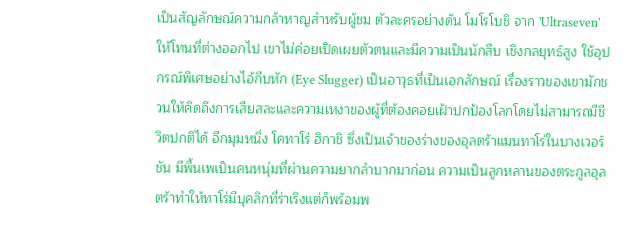เป็นสัญลักษณ์ความกล้าหาญสำหรับผู้ชม ตัวละครอย่างดัน โมโรโบชิ จาก 'Ultraseven' ให้โทนที่ต่างออกไป เขาไม่ค่อยเปิดเผยตัวตนและมีความเป็นนักสืบ เชิงกลยุทธ์สูง ใช้อุปกรณ์พิเศษอย่างไอ้กีบหัก (Eye Slugger) เป็นอาวุธที่เป็นเอกลักษณ์ เรื่องราวของเขามักชวนให้คิดถึงการเสียสละและความเหงาของผู้ที่ต้องคอยเฝ้าปกป้องโลกโดยไม่สามารถมีชีวิตปกติได้ อีกมุมหนึ่ง โคทาโร่ ฮิกาชิ ซึ่งเป็นเจ้าของร่างของอุลตร้าแมนทาโร่ในบางเวอร์ชัน มีพื้นเพเป็นคนหนุ่มที่ผ่านความยากลำบากมาก่อน ความเป็นลูกหลานของตระกูลอุลตร้าทำให้ทาโร่มีบุคลิกที่ร่าเริงแต่ก็พร้อมพ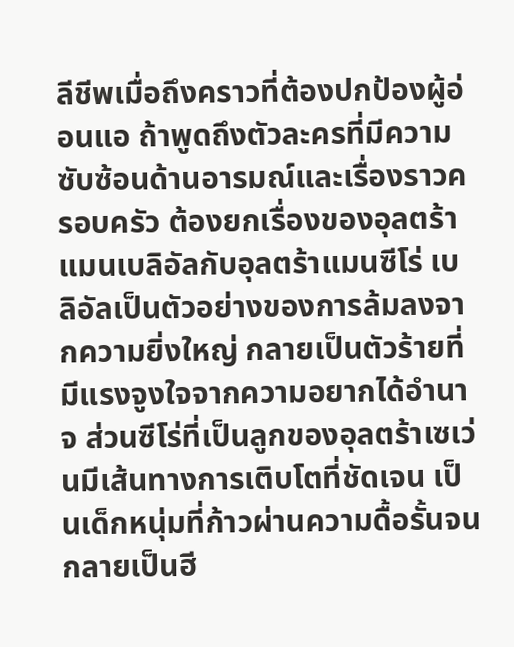ลีชีพเมื่อถึงคราวที่ต้องปกป้องผู้อ่อนแอ ถ้าพูดถึงตัวละครที่มีความซับซ้อนด้านอารมณ์และเรื่องราวครอบครัว ต้องยกเรื่องของอุลตร้าแมนเบลิอัลกับอุลตร้าแมนซีโร่ เบลิอัลเป็นตัวอย่างของการล้มลงจากความยิ่งใหญ่ กลายเป็นตัวร้ายที่มีแรงจูงใจจากความอยากได้อำนาจ ส่วนซีโร่ที่เป็นลูกของอุลตร้าเซเว่นมีเส้นทางการเติบโตที่ชัดเจน เป็นเด็กหนุ่มที่ก้าวผ่านความดื้อรั้นจนกลายเป็นฮี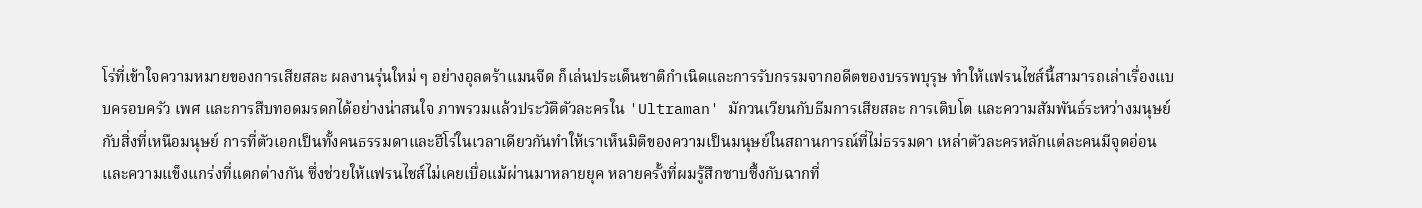โร่ที่เข้าใจความหมายของการเสียสละ ผลงานรุ่นใหม่ ๆ อย่างอุลตร้าแมนจีด ก็เล่นประเด็นชาติกำเนิดและการรับกรรมจากอดีตของบรรพบุรุษ ทำให้แฟรนไชส์นี้สามารถเล่าเรื่องแบบครอบครัว เพศ และการสืบทอดมรดกได้อย่างน่าสนใจ ภาพรวมแล้วประวัติตัวละครใน 'Ultraman' มักวนเวียนกับธีมการเสียสละ การเติบโต และความสัมพันธ์ระหว่างมนุษย์กับสิ่งที่เหนือมนุษย์ การที่ตัวเอกเป็นทั้งคนธรรมดาและฮีโร่ในเวลาเดียวกันทำให้เราเห็นมิติของความเป็นมนุษย์ในสถานการณ์ที่ไม่ธรรมดา เหล่าตัวละครหลักแต่ละคนมีจุดอ่อนและความแข็งแกร่งที่แตกต่างกัน ซึ่งช่วยให้แฟรนไชส์ไม่เคยเบื่อแม้ผ่านมาหลายยุค หลายครั้งที่ผมรู้สึกซาบซึ้งกับฉากที่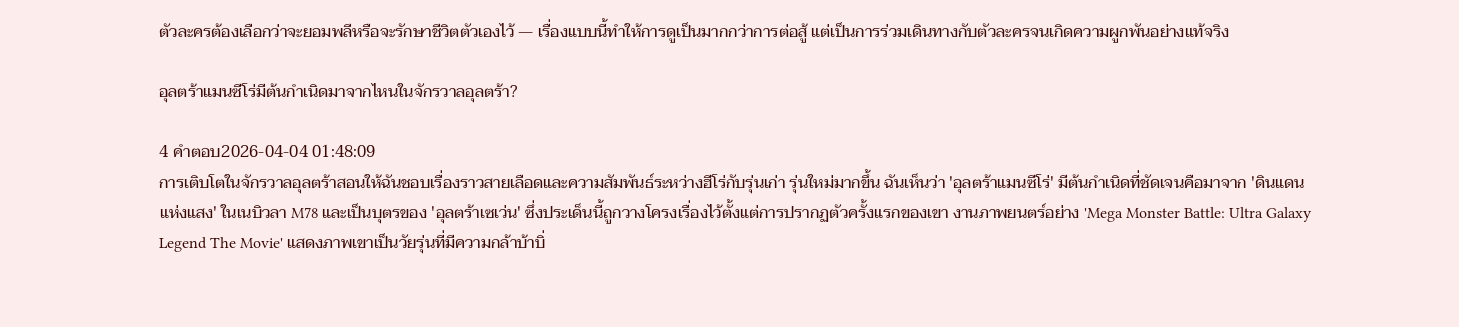ตัวละครต้องเลือกว่าจะยอมพลีหรือจะรักษาชีวิตตัวเองไว้ — เรื่องแบบนี้ทำให้การดูเป็นมากกว่าการต่อสู้ แต่เป็นการร่วมเดินทางกับตัวละครจนเกิดความผูกพันอย่างแท้จริง

อุลตร้าแมนซีโร่มีต้นกำเนิดมาจากไหนในจักรวาลอุลตร้า?

4 คำตอบ2026-04-04 01:48:09
การเติบโตในจักรวาลอุลตร้าสอนให้ฉันชอบเรื่องราวสายเลือดและความสัมพันธ์ระหว่างฮีโร่กับรุ่นเก่า รุ่นใหม่มากขึ้น ฉันเห็นว่า 'อุลตร้าแมนซีโร่' มีต้นกำเนิดที่ชัดเจนคือมาจาก 'ดินแดนแห่งแสง' ในเนบิวลา M78 และเป็นบุตรของ 'อุลตร้าเซเว่น' ซึ่งประเด็นนี้ถูกวางโครงเรื่องไว้ตั้งแต่การปรากฏตัวครั้งแรกของเขา งานภาพยนตร์อย่าง 'Mega Monster Battle: Ultra Galaxy Legend The Movie' แสดงภาพเขาเป็นวัยรุ่นที่มีความกล้าบ้าบิ่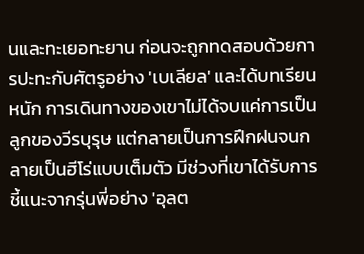นและทะเยอทะยาน ก่อนจะถูกทดสอบด้วยการปะทะกับศัตรูอย่าง 'เบเลียล' และได้บทเรียนหนัก การเดินทางของเขาไม่ได้จบแค่การเป็นลูกของวีรบุรุษ แต่กลายเป็นการฝึกฝนจนกลายเป็นฮีโร่แบบเต็มตัว มีช่วงที่เขาได้รับการชี้แนะจากรุ่นพี่อย่าง 'อุลต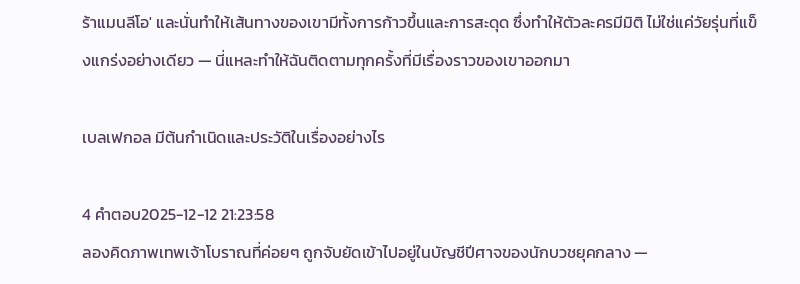ร้าแมนลีโอ' และนั่นทำให้เส้นทางของเขามีทั้งการก้าวขึ้นและการสะดุด ซึ่งทำให้ตัวละครมีมิติ ไม่ใช่แค่วัยรุ่นที่แข็งแกร่งอย่างเดียว — นี่แหละทำให้ฉันติดตามทุกครั้งที่มีเรื่องราวของเขาออกมา

เบลเฟกอล มีต้นกำเนิดและประวัติในเรื่องอย่างไร

4 คำตอบ2025-12-12 21:23:58
ลองคิดภาพเทพเจ้าโบราณที่ค่อยๆ ถูกจับยัดเข้าไปอยู่ในบัญชีปีศาจของนักบวชยุคกลาง —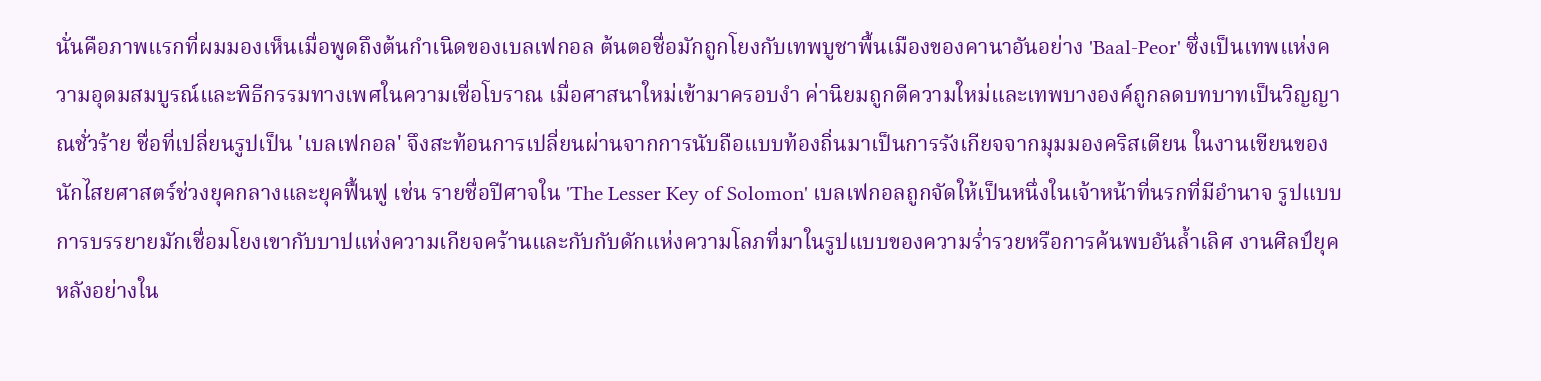นั่นคือภาพแรกที่ผมมองเห็นเมื่อพูดถึงต้นกำเนิดของเบลเฟกอล ต้นตอชื่อมักถูกโยงกับเทพบูชาพื้นเมืองของคานาอันอย่าง 'Baal-Peor' ซึ่งเป็นเทพแห่งความอุดมสมบูรณ์และพิธีกรรมทางเพศในความเชื่อโบราณ เมื่อศาสนาใหม่เข้ามาครอบงำ ค่านิยมถูกตีความใหม่และเทพบางองค์ถูกลดบทบาทเป็นวิญญาณชั่วร้าย ชื่อที่เปลี่ยนรูปเป็น 'เบลเฟกอล' จึงสะท้อนการเปลี่ยนผ่านจากการนับถือแบบท้องถิ่นมาเป็นการรังเกียจจากมุมมองคริสเตียน ในงานเขียนของนักไสยศาสตร์ช่วงยุคกลางและยุคฟื้นฟู เช่น รายชื่อปีศาจใน 'The Lesser Key of Solomon' เบลเฟกอลถูกจัดให้เป็นหนึ่งในเจ้าหน้าที่นรกที่มีอำนาจ รูปแบบการบรรยายมักเชื่อมโยงเขากับบาปแห่งความเกียจคร้านและกับกับดักแห่งความโลภที่มาในรูปแบบของความร่ำรวยหรือการค้นพบอันล้ำเลิศ งานศิลป์ยุคหลังอย่างใน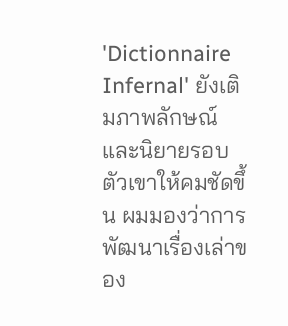'Dictionnaire Infernal' ยังเติมภาพลักษณ์และนิยายรอบตัวเขาให้คมชัดขึ้น ผมมองว่าการพัฒนาเรื่องเล่าของ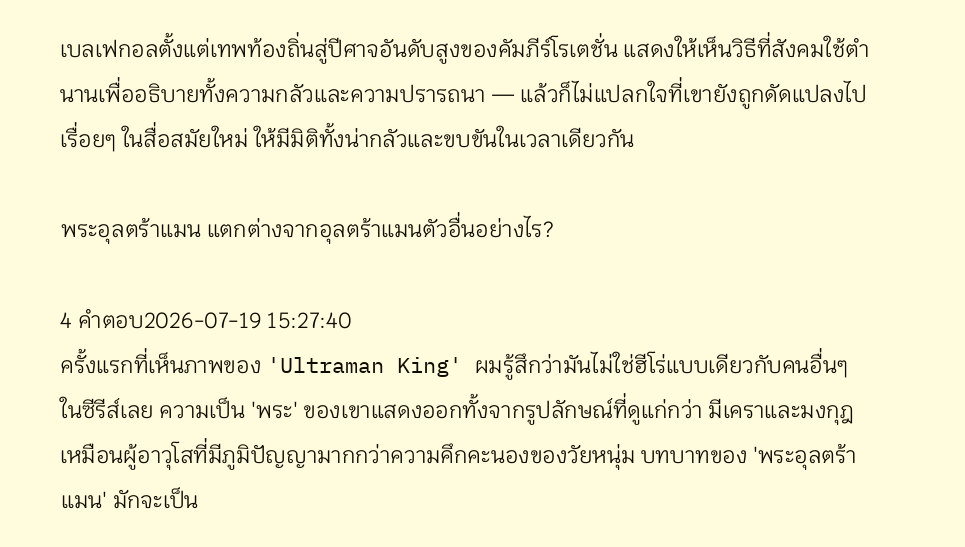เบลเฟกอลตั้งแต่เทพท้องถิ่นสู่ปีศาจอันดับสูงของคัมภีร์โรเตชั่น แสดงให้เห็นวิธีที่สังคมใช้ตำนานเพื่ออธิบายทั้งความกลัวและความปรารถนา — แล้วก็ไม่แปลกใจที่เขายังถูกดัดแปลงไปเรื่อยๆ ในสื่อสมัยใหม่ ให้มีมิติทั้งน่ากลัวและขบขันในเวลาเดียวกัน

พระอุลตร้าแมน แตกต่างจากอุลตร้าแมนตัวอื่นอย่างไร?

4 คำตอบ2026-07-19 15:27:40
ครั้งแรกที่เห็นภาพของ 'Ultraman King' ผมรู้สึกว่ามันไม่ใช่ฮีโร่แบบเดียวกับคนอื่นๆ ในซีรีส์เลย ความเป็น 'พระ' ของเขาแสดงออกทั้งจากรูปลักษณ์ที่ดูแก่กว่า มีเคราและมงกุฎ เหมือนผู้อาวุโสที่มีภูมิปัญญามากกว่าความคึกคะนองของวัยหนุ่ม บทบาทของ 'พระอุลตร้าแมน' มักจะเป็น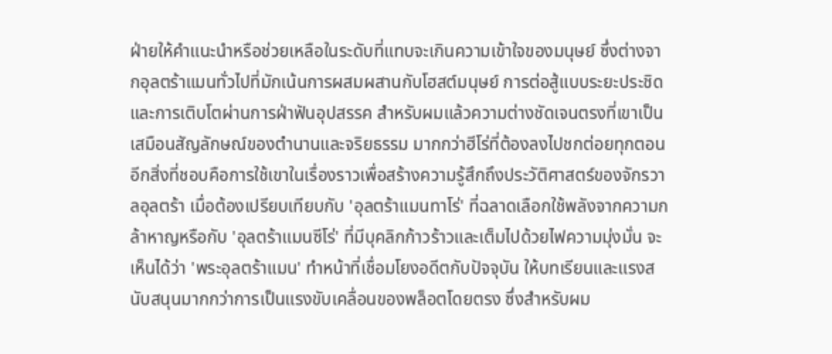ฝ่ายให้คำแนะนำหรือช่วยเหลือในระดับที่แทบจะเกินความเข้าใจของมนุษย์ ซึ่งต่างจากอุลตร้าแมนทั่วไปที่มักเน้นการผสมผสานกับโฮสต์มนุษย์ การต่อสู้แบบระยะประชิด และการเติบโตผ่านการฝ่าฟันอุปสรรค สำหรับผมแล้วความต่างชัดเจนตรงที่เขาเป็นเสมือนสัญลักษณ์ของตำนานและจริยธรรม มากกว่าฮีโร่ที่ต้องลงไปชกต่อยทุกตอน อีกสิ่งที่ชอบคือการใช้เขาในเรื่องราวเพื่อสร้างความรู้สึกถึงประวัติศาสตร์ของจักรวาลอุลตร้า เมื่อต้องเปรียบเทียบกับ 'อุลตร้าแมนทาโร่' ที่ฉลาดเลือกใช้พลังจากความกล้าหาญหรือกับ 'อุลตร้าแมนซีโร่' ที่มีบุคลิกก้าวร้าวและเต็มไปด้วยไฟความมุ่งมั่น จะเห็นได้ว่า 'พระอุลตร้าแมน' ทำหน้าที่เชื่อมโยงอดีตกับปัจจุบัน ให้บทเรียนและแรงสนับสนุนมากกว่าการเป็นแรงขับเคลื่อนของพล็อตโดยตรง ซึ่งสำหรับผม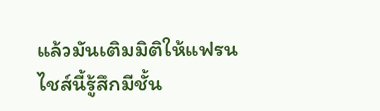แล้วมันเติมมิติให้แฟรนไชส์นี้รู้สึกมีชั้น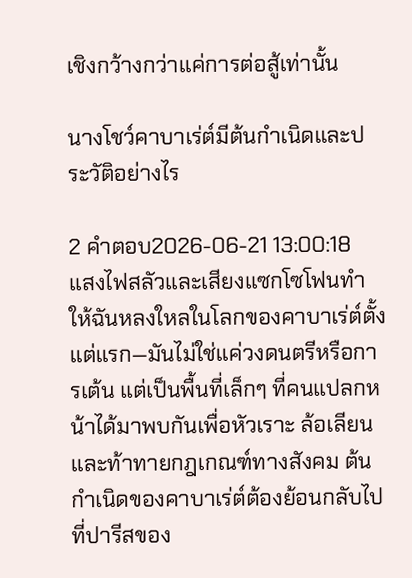เชิงกว้างกว่าแค่การต่อสู้เท่านั้น

นางโชว์คาบาเร่ต์มีต้นกำเนิดและประวัติอย่างไร

2 คำตอบ2026-06-21 13:00:18
แสงไฟสลัวและเสียงแซกโซโฟนทำให้ฉันหลงใหลในโลกของคาบาเร่ต์ตั้งแต่แรก—มันไม่ใช่แค่วงดนตรีหรือการเต้น แต่เป็นพื้นที่เล็กๆ ที่คนแปลกหน้าได้มาพบกันเพื่อหัวเราะ ล้อเลียน และท้าทายกฎเกณฑ์ทางสังคม ต้นกำเนิดของคาบาเร่ต์ต้องย้อนกลับไปที่ปารีสของ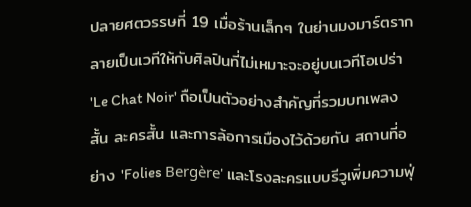ปลายศตวรรษที่ 19 เมื่อร้านเล็กๆ ในย่านมงมาร์ตรากลายเป็นเวทีให้กับศิลปินที่ไม่เหมาะจะอยู่บนเวทีโอเปร่า 'Le Chat Noir' ถือเป็นตัวอย่างสำคัญที่รวมบทเพลงสั้น ละครสั้น และการล้อการเมืองไว้ด้วยกัน สถานที่อย่าง 'Folies Bergère' และโรงละครแบบรีวูเพิ่มความฟุ่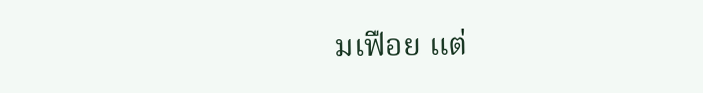มเฟือย แต่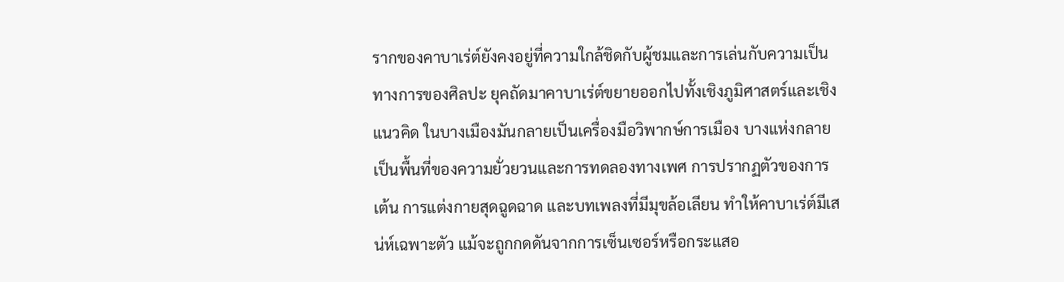รากของคาบาเร่ต์ยังคงอยู่ที่ความใกล้ชิดกับผู้ชมและการเล่นกับความเป็นทางการของศิลปะ ยุคถัดมาคาบาเร่ต์ขยายออกไปทั้งเชิงภูมิศาสตร์และเชิงแนวคิด ในบางเมืองมันกลายเป็นเครื่องมือวิพากษ์การเมือง บางแห่งกลายเป็นพื้นที่ของความยั่วยวนและการทดลองทางเพศ การปรากฏตัวของการเต้น การแต่งกายสุดฉูดฉาด และบทเพลงที่มีมุขล้อเลียน ทำให้คาบาเร่ต์มีเสน่ห์เฉพาะตัว แม้จะถูกกดดันจากการเซ็นเซอร์หรือกระแสอ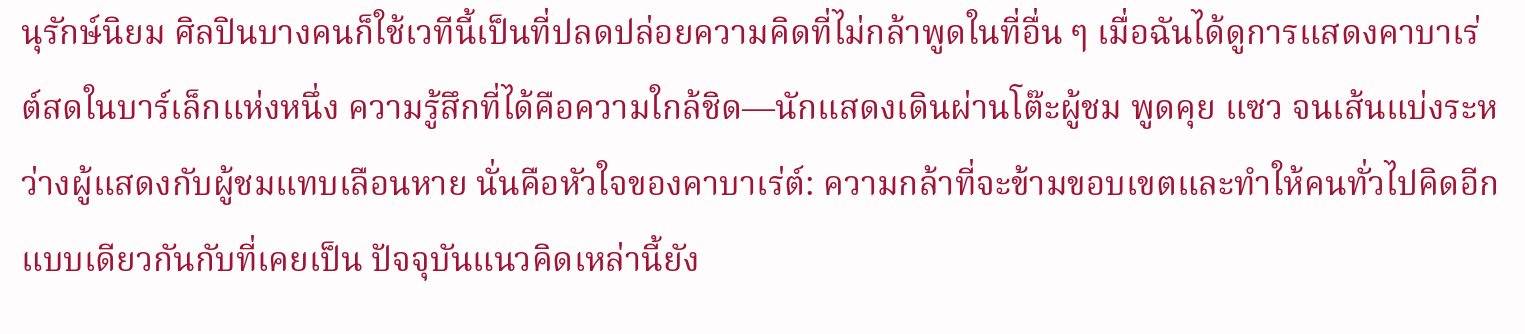นุรักษ์นิยม ศิลปินบางคนก็ใช้เวทีนี้เป็นที่ปลดปล่อยความคิดที่ไม่กล้าพูดในที่อื่น ๆ เมื่อฉันได้ดูการแสดงคาบาเร่ต์สดในบาร์เล็กแห่งหนึ่ง ความรู้สึกที่ได้คือความใกล้ชิด—นักแสดงเดินผ่านโต๊ะผู้ชม พูดคุย แซว จนเส้นแบ่งระหว่างผู้แสดงกับผู้ชมแทบเลือนหาย นั่นคือหัวใจของคาบาเร่ต์: ความกล้าที่จะข้ามขอบเขตและทำให้คนทั่วไปคิดอีกแบบเดียวกันกับที่เคยเป็น ปัจจุบันแนวคิดเหล่านี้ยัง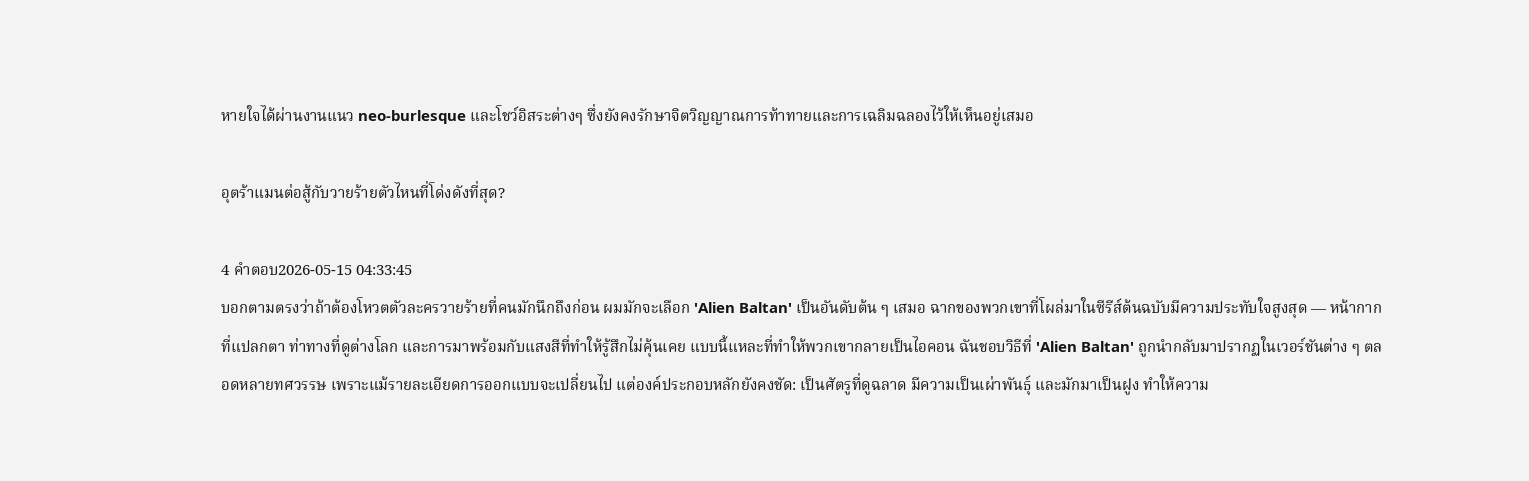หายใจได้ผ่านงานแนว neo-burlesque และโชว์อิสระต่างๆ ซึ่งยังคงรักษาจิตวิญญาณการท้าทายและการเฉลิมฉลองไว้ให้เห็นอยู่เสมอ

อุตร้าแมนต่อสู้กับวายร้ายตัวไหนที่โด่งดังที่สุด?

4 คำตอบ2026-05-15 04:33:45
บอกตามตรงว่าถ้าต้องโหวตตัวละครวายร้ายที่คนมักนึกถึงก่อน ผมมักจะเลือก 'Alien Baltan' เป็นอันดับต้น ๆ เสมอ ฉากของพวกเขาที่โผล่มาในซีรีส์ต้นฉบับมีความประทับใจสูงสุด — หน้ากากที่แปลกตา ท่าทางที่ดูต่างโลก และการมาพร้อมกับแสงสีที่ทำให้รู้สึกไม่คุ้นเคย แบบนี้แหละที่ทำให้พวกเขากลายเป็นไอคอน ฉันชอบวิธีที่ 'Alien Baltan' ถูกนำกลับมาปรากฏในเวอร์ชันต่าง ๆ ตลอดหลายทศวรรษ เพราะแม้รายละเอียดการออกแบบจะเปลี่ยนไป แต่องค์ประกอบหลักยังคงชัด: เป็นศัตรูที่ดูฉลาด มีความเป็นเผ่าพันธุ์ และมักมาเป็นฝูง ทำให้ความ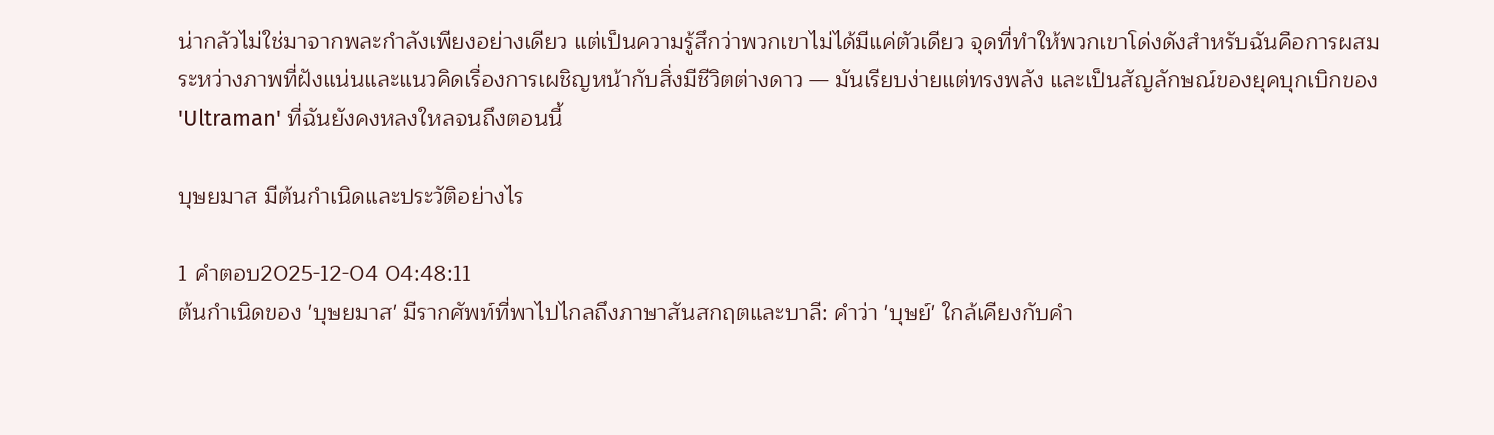น่ากลัวไม่ใช่มาจากพละกำลังเพียงอย่างเดียว แต่เป็นความรู้สึกว่าพวกเขาไม่ได้มีแค่ตัวเดียว จุดที่ทำให้พวกเขาโด่งดังสำหรับฉันคือการผสมระหว่างภาพที่ฝังแน่นและแนวคิดเรื่องการเผชิญหน้ากับสิ่งมีชีวิตต่างดาว — มันเรียบง่ายแต่ทรงพลัง และเป็นสัญลักษณ์ของยุคบุกเบิกของ 'Ultraman' ที่ฉันยังคงหลงใหลจนถึงตอนนี้

บุษยมาส มีต้นกำเนิดและประวัติอย่างไร

1 คำตอบ2025-12-04 04:48:11
ต้นกำเนิดของ 'บุษยมาส' มีรากศัพท์ที่พาไปไกลถึงภาษาสันสกฤตและบาลี: คำว่า 'บุษย์' ใกล้เคียงกับคำ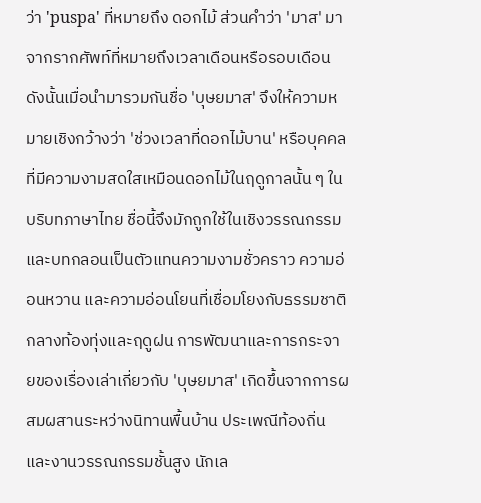ว่า 'puspa' ที่หมายถึง ดอกไม้ ส่วนคำว่า 'มาส' มาจากรากศัพท์ที่หมายถึงเวลาเดือนหรือรอบเดือน ดังนั้นเมื่อนำมารวมกันชื่อ 'บุษยมาส' จึงให้ความหมายเชิงกว้างว่า 'ช่วงเวลาที่ดอกไม้บาน' หรือบุคคลที่มีความงามสดใสเหมือนดอกไม้ในฤดูกาลนั้น ๆ ในบริบทภาษาไทย ชื่อนี้จึงมักถูกใช้ในเชิงวรรณกรรมและบทกลอนเป็นตัวแทนความงามชั่วคราว ความอ่อนหวาน และความอ่อนโยนที่เชื่อมโยงกับธรรมชาติกลางท้องทุ่งและฤดูฝน การพัฒนาและการกระจายของเรื่องเล่าเกี่ยวกับ 'บุษยมาส' เกิดขึ้นจากการผสมผสานระหว่างนิทานพื้นบ้าน ประเพณีท้องถิ่น และงานวรรณกรรมชั้นสูง นักเล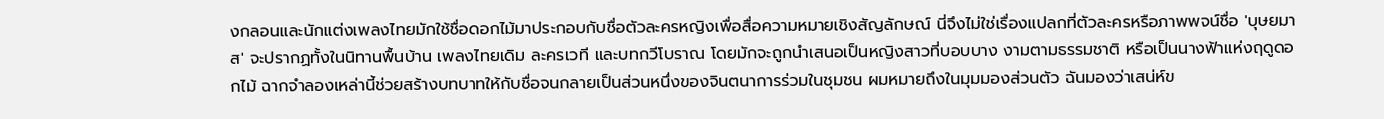งกลอนและนักแต่งเพลงไทยมักใช้ชื่อดอกไม้มาประกอบกับชื่อตัวละครหญิงเพื่อสื่อความหมายเชิงสัญลักษณ์ นี่จึงไม่ใช่เรื่องแปลกที่ตัวละครหรือภาพพจน์ชื่อ 'บุษยมาส' จะปรากฏทั้งในนิทานพื้นบ้าน เพลงไทยเดิม ละครเวที และบทกวีโบราณ โดยมักจะถูกนำเสนอเป็นหญิงสาวที่บอบบาง งามตามธรรมชาติ หรือเป็นนางฟ้าแห่งฤดูดอกไม้ ฉากจำลองเหล่านี้ช่วยสร้างบทบาทให้กับชื่อจนกลายเป็นส่วนหนึ่งของจินตนาการร่วมในชุมชน ผมหมายถึงในมุมมองส่วนตัว ฉันมองว่าเสน่ห์ข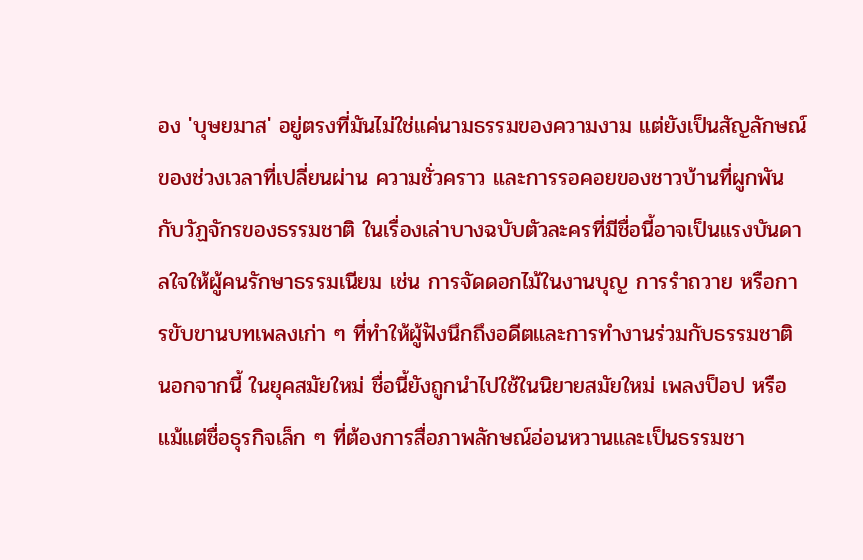อง 'บุษยมาส' อยู่ตรงที่มันไม่ใช่แค่นามธรรมของความงาม แต่ยังเป็นสัญลักษณ์ของช่วงเวลาที่เปลี่ยนผ่าน ความชั่วคราว และการรอคอยของชาวบ้านที่ผูกพันกับวัฏจักรของธรรมชาติ ในเรื่องเล่าบางฉบับตัวละครที่มีชื่อนี้อาจเป็นแรงบันดาลใจให้ผู้คนรักษาธรรมเนียม เช่น การจัดดอกไม้ในงานบุญ การรำถวาย หรือการขับขานบทเพลงเก่า ๆ ที่ทำให้ผู้ฟังนึกถึงอดีตและการทำงานร่วมกับธรรมชาติ นอกจากนี้ ในยุคสมัยใหม่ ชื่อนี้ยังถูกนำไปใช้ในนิยายสมัยใหม่ เพลงป็อป หรือแม้แต่ชื่อธุรกิจเล็ก ๆ ที่ต้องการสื่อภาพลักษณ์อ่อนหวานและเป็นธรรมชา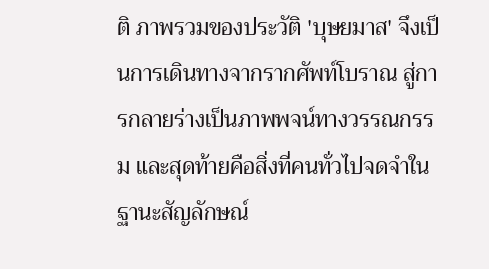ติ ภาพรวมของประวัติ 'บุษยมาส' จึงเป็นการเดินทางจากรากศัพท์โบราณ สู่การกลายร่างเป็นภาพพจน์ทางวรรณกรรม และสุดท้ายคือสิ่งที่คนทั่วไปจดจำในฐานะสัญลักษณ์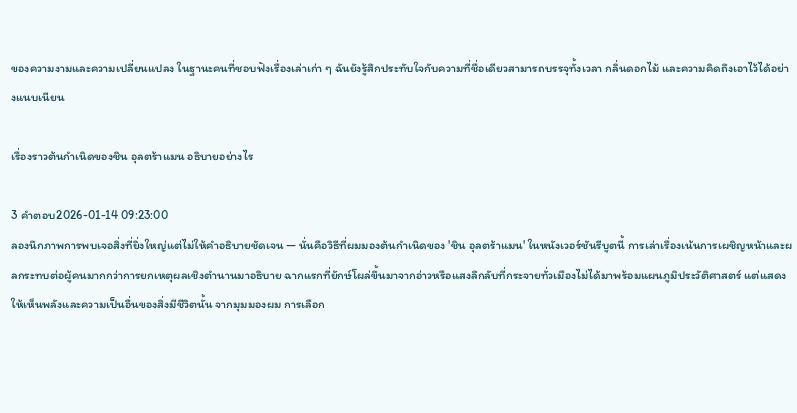ของความงามและความเปลี่ยนแปลง ในฐานะคนที่ชอบฟังเรื่องเล่าเก่า ๆ ฉันยังรู้สึกประทับใจกับความที่ชื่อเดียวสามารถบรรจุทั้งเวลา กลิ่นดอกไม้ และความคิดถึงเอาไว้ได้อย่างแนบเนียน

เรื่องราวต้นกำเนิดของชิน อุลตร้าแมน อธิบายอย่างไร

3 คำตอบ2026-01-14 09:23:00
ลองนึกภาพการพบเจอสิ่งที่ยิ่งใหญ่แต่ไม่ให้คำอธิบายชัดเจน — นั่นคือวิธีที่ผมมองต้นกำเนิดของ 'ชิน อุลตร้าแมน' ในหนังเวอร์ชันรีบูตนี้ การเล่าเรื่องเน้นการเผชิญหน้าและผลกระทบต่อผู้คนมากกว่าการยกเหตุผลเชิงตำนานมาอธิบาย ฉากแรกที่ยักษ์โผล่ขึ้นมาจากอ่าวหรือแสงลึกลับที่กระจายทั่วเมืองไม่ได้มาพร้อมแผนภูมิประวัติศาสตร์ แต่แสดงให้เห็นพลังและความเป็นอื่นของสิ่งมีชีวิตนั้น จากมุมมองผม การเลือก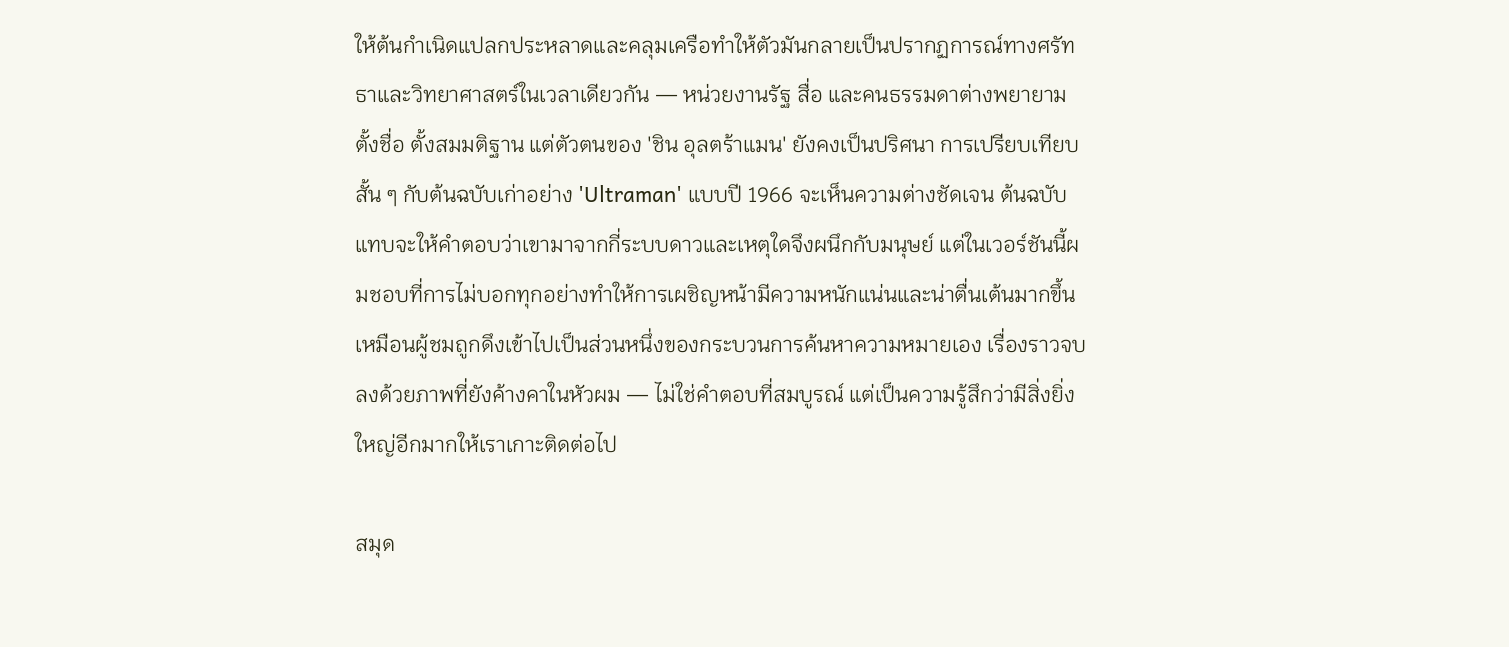ให้ต้นกำเนิดแปลกประหลาดและคลุมเครือทำให้ตัวมันกลายเป็นปรากฏการณ์ทางศรัทธาและวิทยาศาสตร์ในเวลาเดียวกัน — หน่วยงานรัฐ สื่อ และคนธรรมดาต่างพยายามตั้งชื่อ ตั้งสมมติฐาน แต่ตัวตนของ 'ชิน อุลตร้าแมน' ยังคงเป็นปริศนา การเปรียบเทียบสั้น ๆ กับต้นฉบับเก่าอย่าง 'Ultraman' แบบปี 1966 จะเห็นความต่างชัดเจน ต้นฉบับแทบจะให้คำตอบว่าเขามาจากกี่ระบบดาวและเหตุใดจึงผนึกกับมนุษย์ แต่ในเวอร์ชันนี้ผมชอบที่การไม่บอกทุกอย่างทำให้การเผชิญหน้ามีความหนักแน่นและน่าตื่นเต้นมากขึ้น เหมือนผู้ชมถูกดึงเข้าไปเป็นส่วนหนึ่งของกระบวนการค้นหาความหมายเอง เรื่องราวจบลงด้วยภาพที่ยังค้างคาในหัวผม — ไม่ใช่คำตอบที่สมบูรณ์ แต่เป็นความรู้สึกว่ามีสิ่งยิ่งใหญ่อีกมากให้เราเกาะติดต่อไป

สมุด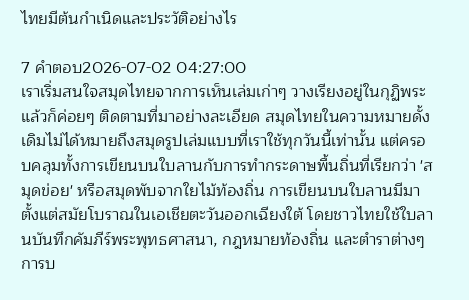ไทยมีต้นกำเนิดและประวัติอย่างไร

7 คำตอบ2026-07-02 04:27:00
เราเริ่มสนใจสมุดไทยจากการเห็นเล่มเก่าๆ วางเรียงอยู่ในกุฏิพระ แล้วก็ค่อยๆ ติดตามที่มาอย่างละเอียด สมุดไทยในความหมายดั้งเดิมไม่ได้หมายถึงสมุดรูปเล่มแบบที่เราใช้ทุกวันนี้เท่านั้น แต่ครอบคลุมทั้งการเขียนบนใบลานกับการทำกระดาษพื้นถิ่นที่เรียกว่า 'สมุดข่อย' หรือสมุดพับจากใยไม้ท้องถิ่น การเขียนบนใบลานมีมาตั้งแต่สมัยโบราณในเอเชียตะวันออกเฉียงใต้ โดยชาวไทยใช้ใบลานบันทึกคัมภีร์พระพุทธศาสนา, กฎหมายท้องถิ่น และตำราต่างๆ การบ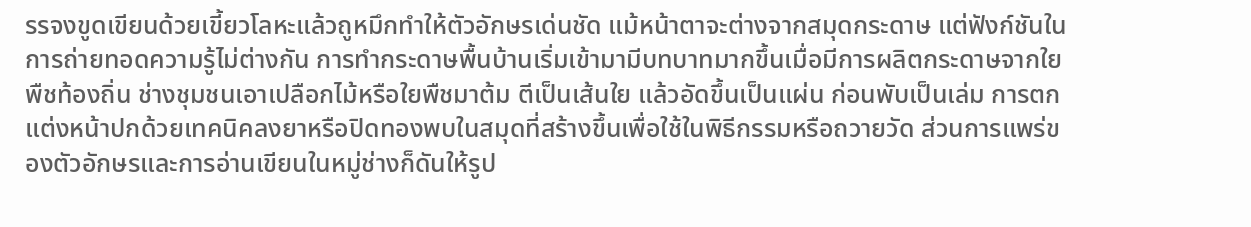รรจงขูดเขียนด้วยเขี้ยวโลหะแล้วถูหมึกทำให้ตัวอักษรเด่นชัด แม้หน้าตาจะต่างจากสมุดกระดาษ แต่ฟังก์ชันในการถ่ายทอดความรู้ไม่ต่างกัน การทำกระดาษพื้นบ้านเริ่มเข้ามามีบทบาทมากขึ้นเมื่อมีการผลิตกระดาษจากใยพืชท้องถิ่น ช่างชุมชนเอาเปลือกไม้หรือใยพืชมาต้ม ตีเป็นเส้นใย แล้วอัดขึ้นเป็นแผ่น ก่อนพับเป็นเล่ม การตกแต่งหน้าปกด้วยเทคนิคลงยาหรือปิดทองพบในสมุดที่สร้างขึ้นเพื่อใช้ในพิธีกรรมหรือถวายวัด ส่วนการแพร่ของตัวอักษรและการอ่านเขียนในหมู่ช่างก็ดันให้รูป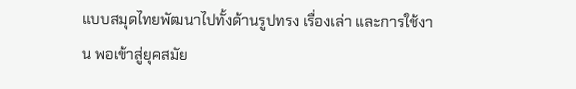แบบสมุดไทยพัฒนาไปทั้งด้านรูปทรง เรื่องเล่า และการใช้งาน พอเข้าสู่ยุคสมัย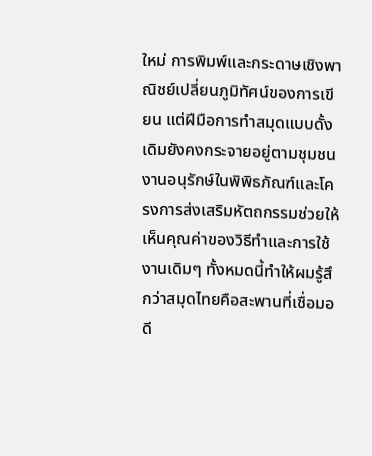ใหม่ การพิมพ์และกระดาษเชิงพาณิชย์เปลี่ยนภูมิทัศน์ของการเขียน แต่ฝีมือการทำสมุดแบบดั้งเดิมยังคงกระจายอยู่ตามชุมชน งานอนุรักษ์ในพิพิธภัณฑ์และโครงการส่งเสริมหัตถกรรมช่วยให้เห็นคุณค่าของวิธีทำและการใช้งานเดิมๆ ทั้งหมดนี้ทำให้ผมรู้สึกว่าสมุดไทยคือสะพานที่เชื่อมอดี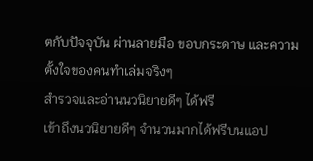ตกับปัจจุบัน ผ่านลายมือ ขอบกระดาษ และความตั้งใจของคนทำเล่มจริงๆ
สำรวจและอ่านนวนิยายดีๆ ได้ฟรี
เข้าถึงนวนิยายดีๆ จำนวนมากได้ฟรีบนแอป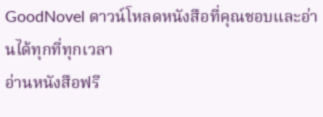GoodNovel ดาวน์โหลดหนังสือที่คุณชอบและอ่านได้ทุกที่ทุกเวลา
อ่านหนังสือฟรี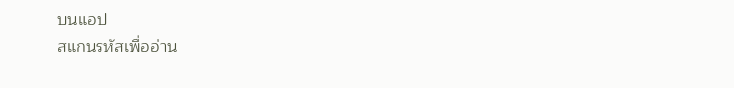บนแอป
สแกนรหัสเพื่ออ่าน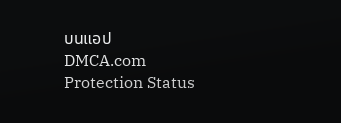บนแอป
DMCA.com Protection Status